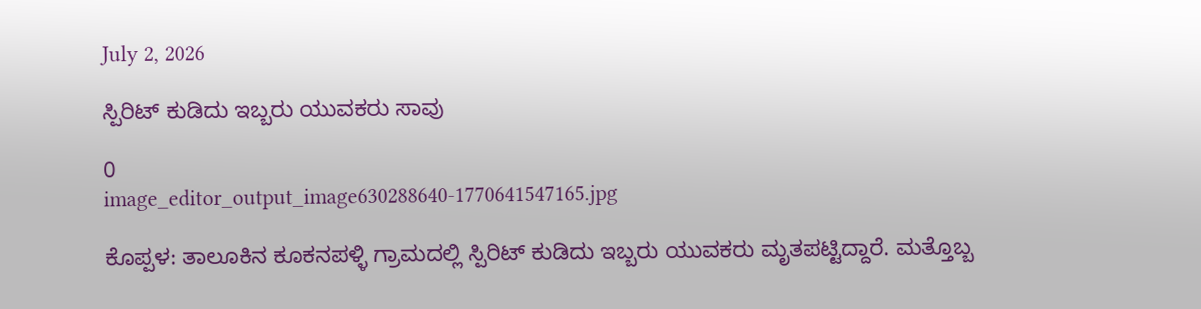July 2, 2026

ಸ್ಪಿರಿಟ್ ಕುಡಿದು ಇಬ್ಬರು ಯುವಕರು ಸಾವು

0
image_editor_output_image630288640-1770641547165.jpg

ಕೊಪ್ಪಳ: ತಾಲೂಕಿನ ಕೂಕನಪಳ್ಳಿ ಗ್ರಾಮದಲ್ಲಿ ಸ್ಪಿರಿಟ್ ಕುಡಿದು ಇಬ್ಬರು ಯುವಕರು ಮೃತಪಟ್ಟಿದ್ದಾರೆ. ಮತ್ತೊಬ್ಬ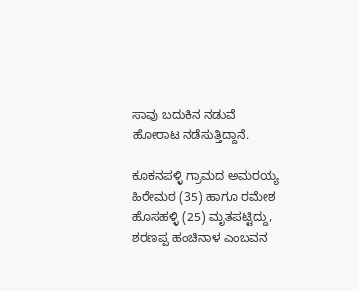ಸಾವು ಬದುಕಿನ ನಡುವೆ ಹೋರಾಟ ನಡೆಸುತ್ತಿದ್ದಾನೆ.

ಕೂಕನಪಳ್ಳಿ ಗ್ರಾಮದ ಅಮರಯ್ಯ ಹಿರೇಮಠ (35) ಹಾಗೂ ರಮೇಶ ಹೊಸಹಳ್ಳಿ (25) ಮೃತಪಟ್ಟಿದ್ದು, ಶರಣಪ್ಪ ಹಂಚಿನಾಳ ಎಂಬವನ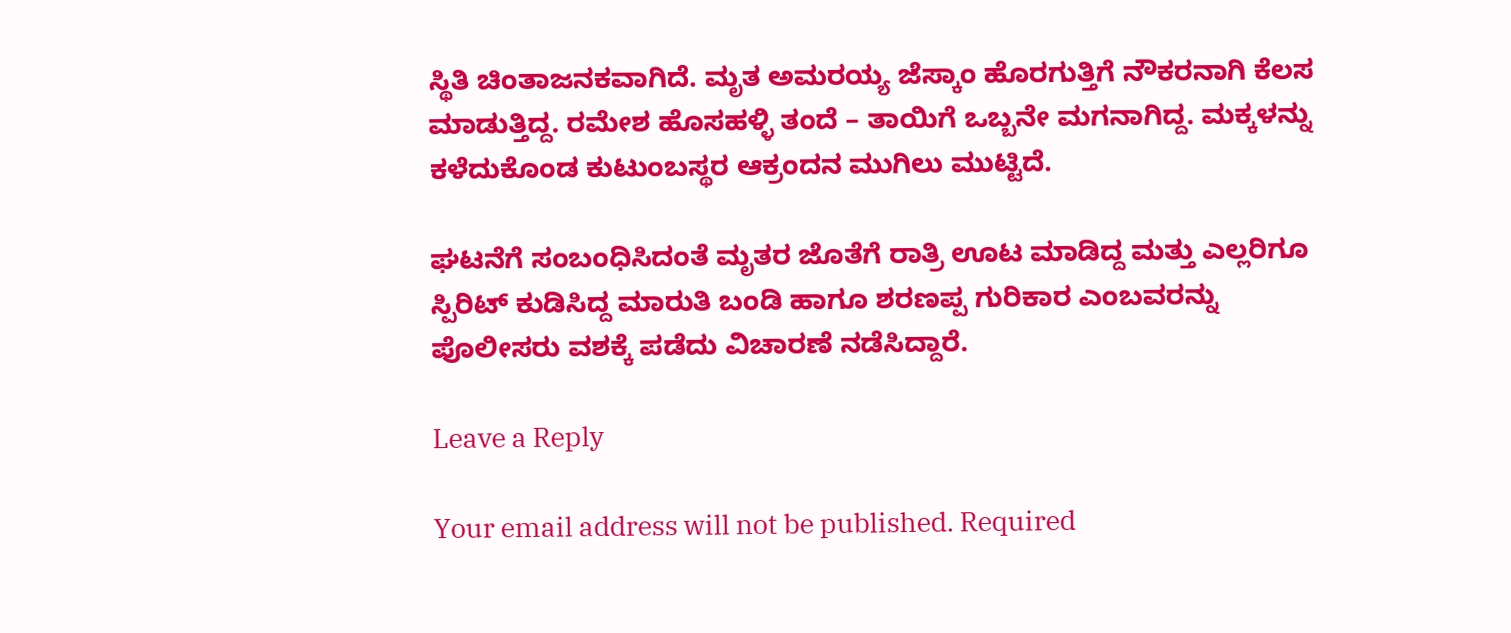ಸ್ಥಿತಿ ‌ಚಿಂತಾಜನಕವಾಗಿದೆ. ಮೃತ ಅಮರಯ್ಯ ಜೆಸ್ಕಾಂ ಹೊರಗುತ್ತಿಗೆ ನೌಕರನಾಗಿ ಕೆಲಸ ಮಾಡುತ್ತಿದ್ದ. ರಮೇಶ ಹೊಸಹಳ್ಳಿ ತಂದೆ – ತಾಯಿಗೆ ಒಬ್ಬನೇ ಮಗನಾಗಿದ್ದ. ಮಕ್ಕಳನ್ನು ಕಳೆದುಕೊಂಡ ಕುಟುಂಬಸ್ಥರ ಆಕ್ರಂದನ ಮುಗಿಲು ಮುಟ್ಟಿದೆ.

ಘಟನೆಗೆ ಸಂಬಂಧಿಸಿದಂತೆ ಮೃತರ ಜೊತೆಗೆ ರಾತ್ರಿ ಊಟ ಮಾಡಿದ್ದ ಮತ್ತು ಎಲ್ಲರಿಗೂ ಸ್ಪಿರಿಟ್ ಕುಡಿಸಿದ್ದ ಮಾರುತಿ ಬಂಡಿ ಹಾಗೂ ಶರಣಪ್ಪ ಗುರಿಕಾರ ಎಂಬವರನ್ನು ಪೊಲೀಸರು ವಶಕ್ಕೆ ಪಡೆದು ವಿಚಾರಣೆ ನಡೆಸಿದ್ದಾರೆ.

Leave a Reply

Your email address will not be published. Required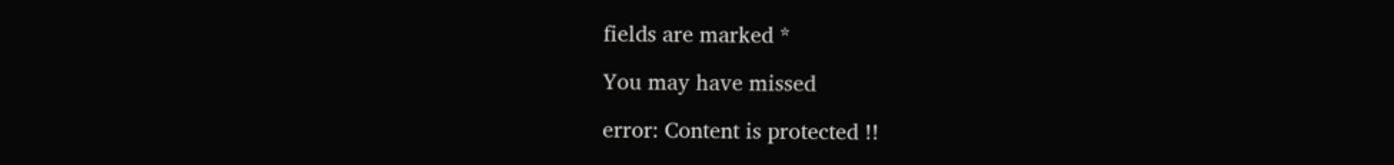fields are marked *

You may have missed

error: Content is protected !!